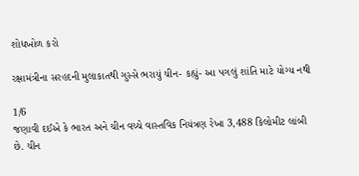શોધખોળ કરો

રક્ષામંત્રીના સરહદની મુલાકાતથી ગુસ્સે ભરાયું ચીન- કહ્યું- આ પગલું શાંતિ માટે યોગ્ય નથી

1/6
જણાવી દઈએ કે ભારત અને ચીન વચ્ચે વાસ્તવિક નિયંત્રણ રેખા 3,488 કિલોમીટ લાંબી છે. ચીન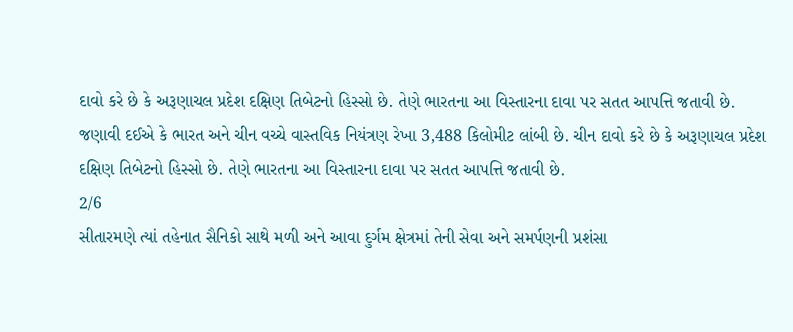દાવો કરે છે કે અરૂણાચલ પ્રદેશ દક્ષિણ તિબેટનો હિસ્સો છે. તેણે ભારતના આ વિસ્તારના દાવા પર સતત આપત્તિ જતાવી છે.
જણાવી દઈએ કે ભારત અને ચીન વચ્ચે વાસ્તવિક નિયંત્રણ રેખા 3,488 કિલોમીટ લાંબી છે. ચીન દાવો કરે છે કે અરૂણાચલ પ્રદેશ દક્ષિણ તિબેટનો હિસ્સો છે. તેણે ભારતના આ વિસ્તારના દાવા પર સતત આપત્તિ જતાવી છે.
2/6
સીતારમણે ત્યાં તહેનાત સૈનિકો સાથે મળી અને આવા દુર્ગમ ક્ષેત્રમાં તેની સેવા અને સમર્પણની પ્રશંસા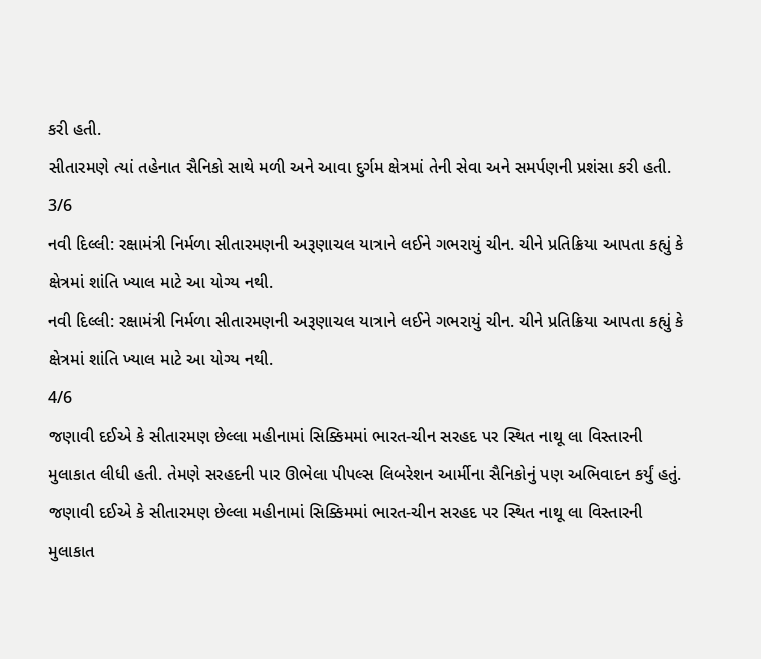કરી હતી.
સીતારમણે ત્યાં તહેનાત સૈનિકો સાથે મળી અને આવા દુર્ગમ ક્ષેત્રમાં તેની સેવા અને સમર્પણની પ્રશંસા કરી હતી.
3/6
નવી દિલ્લી: રક્ષામંત્રી નિર્મળા સીતારમણની અરૂણાચલ યાત્રાને લઈને ગભરાયું ચીન. ચીને પ્રતિક્રિયા આપતા કહ્યું કે ક્ષેત્રમાં શાંતિ ખ્યાલ માટે આ યોગ્ય નથી.
નવી દિલ્લી: રક્ષામંત્રી નિર્મળા સીતારમણની અરૂણાચલ યાત્રાને લઈને ગભરાયું ચીન. ચીને પ્રતિક્રિયા આપતા કહ્યું કે ક્ષેત્રમાં શાંતિ ખ્યાલ માટે આ યોગ્ય નથી.
4/6
જણાવી દઈએ કે સીતારમણ છેલ્લા મહીનામાં સિક્કિમમાં ભારત-ચીન સરહદ પર સ્થિત નાથૂ લા વિસ્તારની મુલાકાત લીધી હતી. તેમણે સરહદની પાર ઊભેલા પીપલ્સ લિબરેશન આર્મીના સૈનિકોનું પણ અભિવાદન કર્યું હતું.
જણાવી દઈએ કે સીતારમણ છેલ્લા મહીનામાં સિક્કિમમાં ભારત-ચીન સરહદ પર સ્થિત નાથૂ લા વિસ્તારની મુલાકાત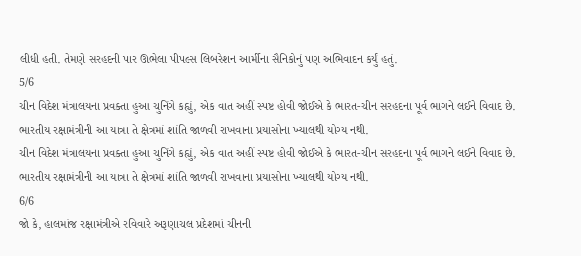લીધી હતી. તેમણે સરહદની પાર ઊભેલા પીપલ્સ લિબરેશન આર્મીના સૈનિકોનું પણ અભિવાદન કર્યું હતું.
5/6
ચીન વિદેશ મંત્રાલયના પ્રવક્તા હુઆ ચુનિંગે કહ્યું, એક વાત અહીં સ્પષ્ટ હોવી જોઈએ કે ભારત-ચીન સરહદના પૂર્વ ભાગને લઈને વિવાદ છે. ભારતીય રક્ષામંત્રીની આ યાત્રા તે ક્ષેત્રમાં શાંતિ જાળવી રાખવાના પ્રયાસોના ખ્યાલથી યોગ્ય નથી.
ચીન વિદેશ મંત્રાલયના પ્રવક્તા હુઆ ચુનિંગે કહ્યું, એક વાત અહીં સ્પષ્ટ હોવી જોઈએ કે ભારત-ચીન સરહદના પૂર્વ ભાગને લઈને વિવાદ છે. ભારતીય રક્ષામંત્રીની આ યાત્રા તે ક્ષેત્રમાં શાંતિ જાળવી રાખવાના પ્રયાસોના ખ્યાલથી યોગ્ય નથી.
6/6
જો કે, હાલમાંજ રક્ષામંત્રીએ રવિવારે અરૂણાચલ પ્રદેશમાં ચીનની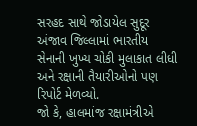સરહદ સાથે જોડાયેલ સુદૂર અંજાવ જિલ્લામાં ભારતીય સેનાની ખુખ્ય ચોકી મુલાકાત લીધી અને રક્ષાની તૈયારીઓનો પણ રિપોર્ટ મેળવ્યો.
જો કે, હાલમાંજ રક્ષામંત્રીએ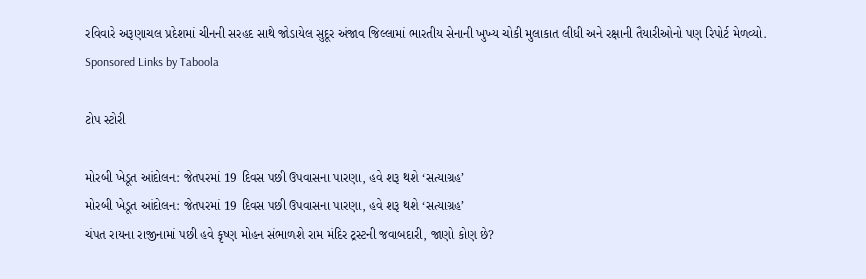રવિવારે અરૂણાચલ પ્રદેશમાં ચીનની સરહદ સાથે જોડાયેલ સુદૂર અંજાવ જિલ્લામાં ભારતીય સેનાની ખુખ્ય ચોકી મુલાકાત લીધી અને રક્ષાની તૈયારીઓનો પણ રિપોર્ટ મેળવ્યો.
Sponsored Links by Taboola

ટોપ સ્ટોરી

મોરબી ખેડૂત આંદોલન: જેતપરમાં 19 દિવસ પછી ઉપવાસના પારણા, હવે શરૂ થશે ‘સત્યાગ્રહ’
મોરબી ખેડૂત આંદોલન: જેતપરમાં 19 દિવસ પછી ઉપવાસના પારણા, હવે શરૂ થશે ‘સત્યાગ્રહ’
ચંપત રાયના રાજીનામાં પછી હવે કૃષ્ણ મોહન સંભાળશે રામ મંદિર ટ્રસ્ટની જવાબદારી, જાણો કોણ છે?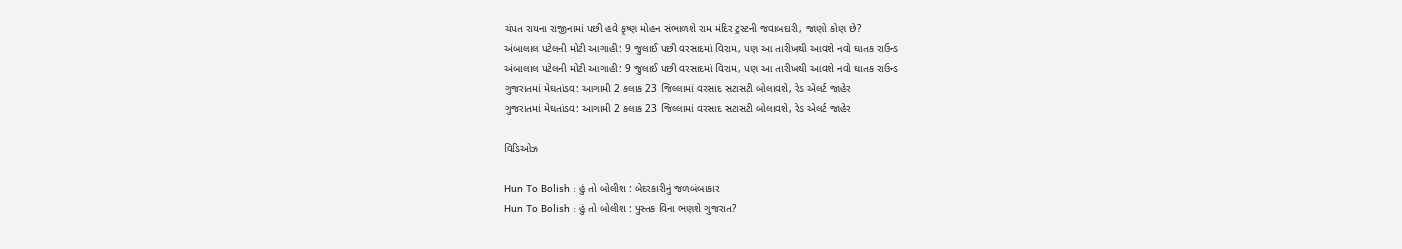ચંપત રાયના રાજીનામાં પછી હવે કૃષ્ણ મોહન સંભાળશે રામ મંદિર ટ્રસ્ટની જવાબદારી, જાણો કોણ છે?
અંબાલાલ પટેલની મોટી આગાહી: 9 જુલાઈ પછી વરસાદમાં વિરામ, પણ આ તારીખથી આવશે નવો ઘાતક રાઉન્ડ
અંબાલાલ પટેલની મોટી આગાહી: 9 જુલાઈ પછી વરસાદમાં વિરામ, પણ આ તારીખથી આવશે નવો ઘાતક રાઉન્ડ
ગુજરાતમાં મેઘતાંડવ: આગામી 2 કલાક 23 જિલ્લામાં વરસાદ સટાસટી બોલાવશે, રેડ એલર્ટ જાહેર
ગુજરાતમાં મેઘતાંડવ: આગામી 2 કલાક 23 જિલ્લામાં વરસાદ સટાસટી બોલાવશે, રેડ એલર્ટ જાહેર

વિડિઓઝ

Hun To Bolish : હું તો બોલીશ : બેદરકારીનું જળબંબાકાર
Hun To Bolish : હું તો બોલીશ : પુસ્તક વિના ભણશે ગુજરાત?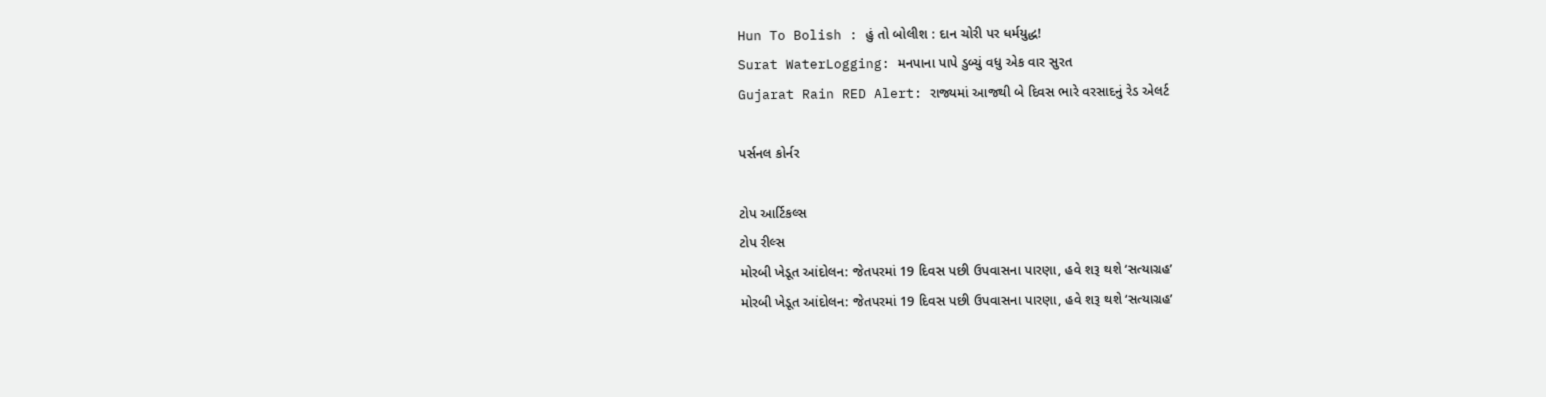Hun To Bolish : હું તો બોલીશ : દાન ચોરી પર ધર્મયુદ્ધ!
Surat WaterLogging: મનપાના પાપે ડુબ્યું વધુ એક વાર સુરત
Gujarat Rain RED Alert: રાજ્યમાં આજથી બે દિવસ ભારે વરસાદનું રેડ એલર્ટ

પર્સનલ કોર્નર

ટોપ આર્ટિકલ્સ
ટોપ રીલ્સ
મોરબી ખેડૂત આંદોલન: જેતપરમાં 19 દિવસ પછી ઉપવાસના પારણા, હવે શરૂ થશે ‘સત્યાગ્રહ’
મોરબી ખેડૂત આંદોલન: જેતપરમાં 19 દિવસ પછી ઉપવાસના પારણા, હવે શરૂ થશે ‘સત્યાગ્રહ’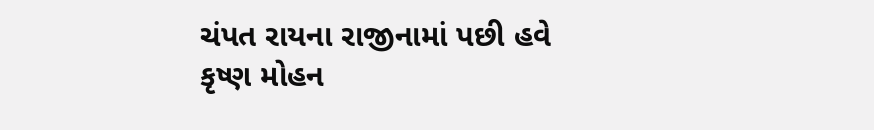ચંપત રાયના રાજીનામાં પછી હવે કૃષ્ણ મોહન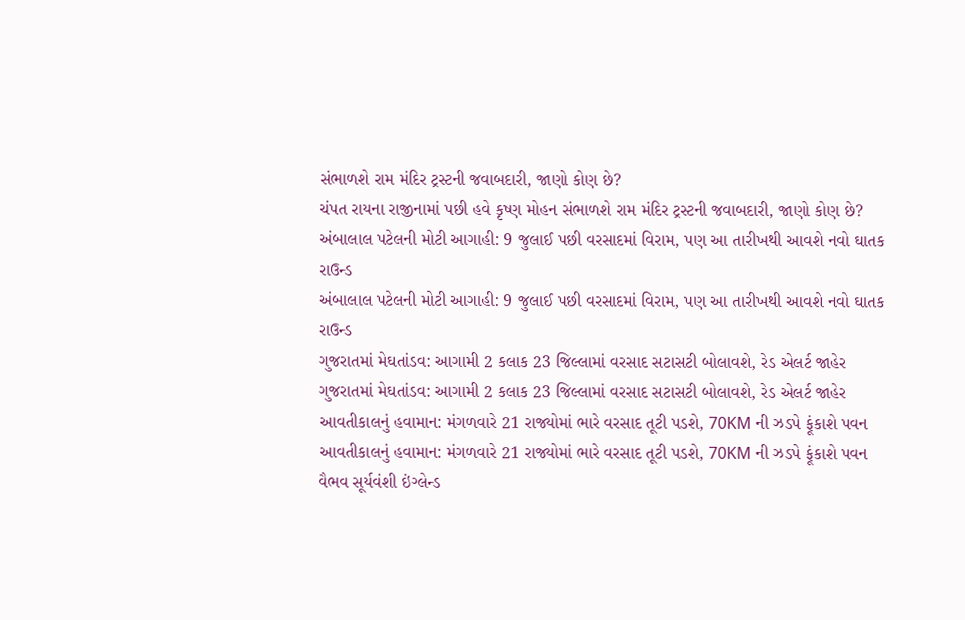સંભાળશે રામ મંદિર ટ્રસ્ટની જવાબદારી, જાણો કોણ છે?
ચંપત રાયના રાજીનામાં પછી હવે કૃષ્ણ મોહન સંભાળશે રામ મંદિર ટ્રસ્ટની જવાબદારી, જાણો કોણ છે?
અંબાલાલ પટેલની મોટી આગાહી: 9 જુલાઈ પછી વરસાદમાં વિરામ, પણ આ તારીખથી આવશે નવો ઘાતક રાઉન્ડ
અંબાલાલ પટેલની મોટી આગાહી: 9 જુલાઈ પછી વરસાદમાં વિરામ, પણ આ તારીખથી આવશે નવો ઘાતક રાઉન્ડ
ગુજરાતમાં મેઘતાંડવ: આગામી 2 કલાક 23 જિલ્લામાં વરસાદ સટાસટી બોલાવશે, રેડ એલર્ટ જાહેર
ગુજરાતમાં મેઘતાંડવ: આગામી 2 કલાક 23 જિલ્લામાં વરસાદ સટાસટી બોલાવશે, રેડ એલર્ટ જાહેર
આવતીકાલનું હવામાન: મંગળવારે 21 રાજ્યોમાં ભારે વરસાદ તૂટી પડશે, 70KM ની ઝડપે ફૂંકાશે પવન
આવતીકાલનું હવામાન: મંગળવારે 21 રાજ્યોમાં ભારે વરસાદ તૂટી પડશે, 70KM ની ઝડપે ફૂંકાશે પવન
વૈભવ સૂર્યવંશી ઇંગ્લેન્ડ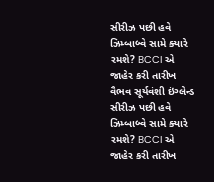સીરીઝ પછી હવે ઝિમ્બાબ્વે સામે ક્યારે રમશે? BCCI એ જાહેર કરી તારીખ
વૈભવ સૂર્યવંશી ઇંગ્લેન્ડ સીરીઝ પછી હવે ઝિમ્બાબ્વે સામે ક્યારે રમશે? BCCI એ જાહેર કરી તારીખ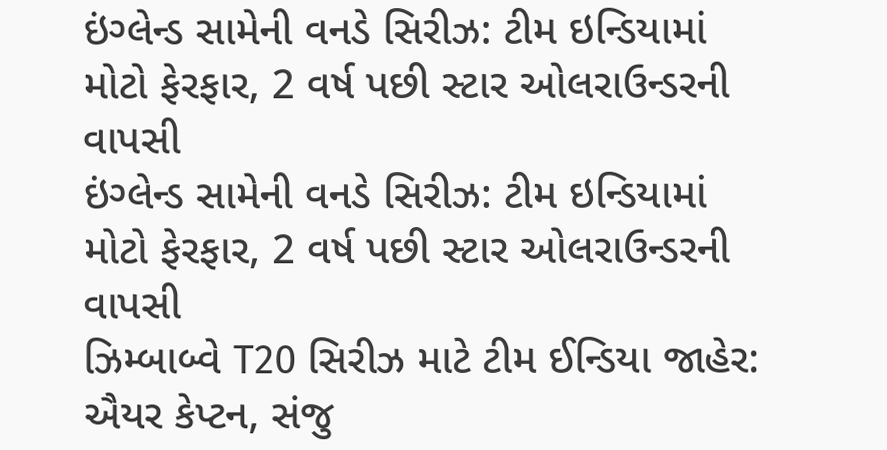ઇંગ્લેન્ડ સામેની વનડે સિરીઝ: ટીમ ઇન્ડિયામાં મોટો ફેરફાર, 2 વર્ષ પછી સ્ટાર ઓલરાઉન્ડરની વાપસી
ઇંગ્લેન્ડ સામેની વનડે સિરીઝ: ટીમ ઇન્ડિયામાં મોટો ફેરફાર, 2 વર્ષ પછી સ્ટાર ઓલરાઉન્ડરની વાપસી
ઝિમ્બાબ્વે T20 સિરીઝ માટે ટીમ ઈન્ડિયા જાહેર: ઐયર કેપ્ટન, સંજુ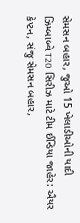સેમસન બહાર, જુઓ 15 ખેલાડીઓની યાદી
ઝિમ્બાબ્વે T20 સિરીઝ માટે ટીમ ઈન્ડિયા જાહેર: ઐયર કેપ્ટન, સંજુ સેમસન બહાર,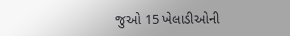જુઓ 15 ખેલાડીઓની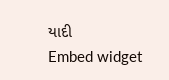યાદી
Embed widget